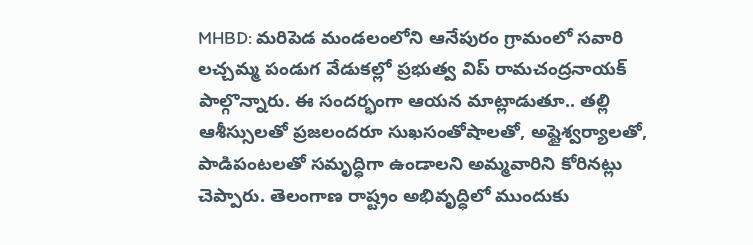MHBD: మరిపెడ మండలంలోని ఆనేపురం గ్రామంలో సవారి లచ్చమ్మ పండుగ వేడుకల్లో ప్రభుత్వ విప్ రామచంద్రనాయక్ పాల్గొన్నారు. ఈ సందర్భంగా ఆయన మాట్లాడుతూ.. తల్లి ఆశీస్సులతో ప్రజలందరూ సుఖసంతోషాలతో, అష్టైశ్వర్యాలతో, పాడిపంటలతో సమృద్ధిగా ఉండాలని అమ్మవారిని కోరినట్లు చెప్పారు. తెలంగాణ రాష్ట్రం అభివృద్ధిలో ముందుకు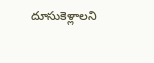దూసుకెళ్లాలని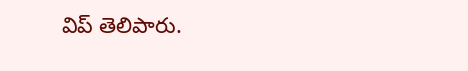విప్ తెలిపారు.